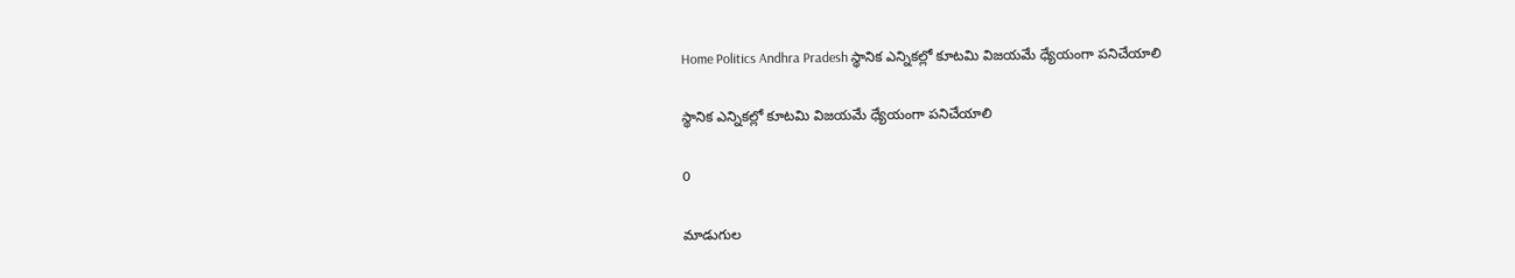Home Politics Andhra Pradesh స్థానిక ఎన్నికల్లో కూటమి విజయమే ధ్యేయంగా పనిచేయాలి

స్థానిక ఎన్నికల్లో కూటమి విజయమే ధ్యేయంగా పనిచేయాలి

0

మాడుగుల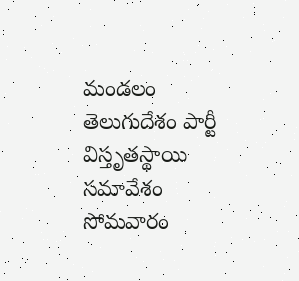మండలం తెలుగుదేశం పార్టీ విస్తృతస్థాయి సమావేశం సోమవారం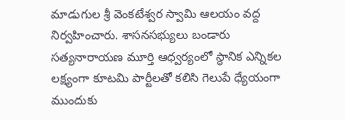మాడుగుల శ్రీ వెంకటేశ్వర స్వామి ఆలయం వద్ద నిర్వహించారు. శాసనసభ్యులు బండారు సత్యనారాయణ మూర్తి ఆధ్వర్యంలో స్థానిక ఎన్నికల లక్ష్యంగా కూటమి పార్టీలతో కలిసి గెలుపే ధ్యేయంగా ముందుకు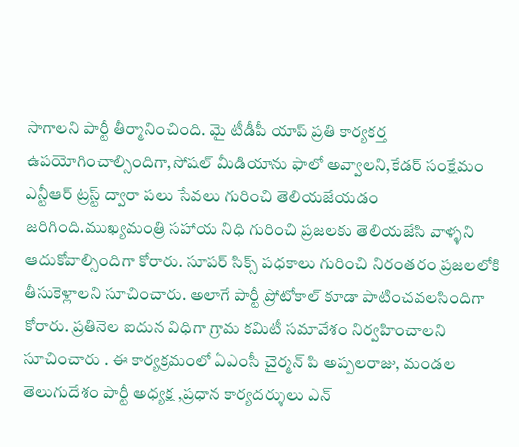సాగాలని పార్టీ తీర్మానించింది. మై టీడీపీ యాప్ ప్రతి కార్యకర్త ఉపయోగించాల్సిందిగా,సోషల్ మీడియాను ఫాలో అవ్వాలని,కేడర్ సంక్షేమం ఎన్టీఆర్ ట్రస్ట్ ద్వారా పలు సేవలు గురించి తెలియజేయడం జరిగింది.ముఖ్యమంత్రి సహాయ నిధి గురించి ప్రజలకు తెలియజేసి వాళ్ళని ఆదుకోవాల్సిందిగా కోరారు. సూపర్ సిక్స్ పధకాలు గురించి నిరంతరం ప్రజలలోకి తీసుకెళ్లాలని సూచించారు. అలాగే పార్టీ ప్రోటోకాల్ కూడా పాటించవలసిందిగా కోరారు. ప్రతినెల ఐదున విధిగా గ్రామ కమిటీ సమావేశం నిర్వహించాలని సూచించారు . ఈ కార్యక్రమంలో ఏఎంసీ చైర్మన్ పి అప్పలరాజు, మండల తెలుగుదేశం పార్టీ అధ్యక్ష ,ప్రధాన కార్యదర్శులు ఎన్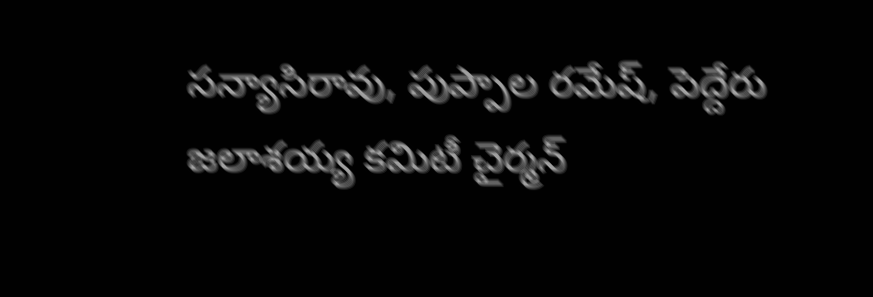సన్యాసిరావు, పుప్పాల రమేష్, పెద్దేరు జలాశయ్య కమిటీ చైర్మన్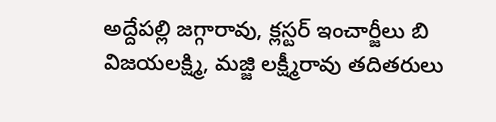అద్దేపల్లి జగ్గారావు, క్లస్టర్ ఇంచార్జీలు బి విజయలక్ష్మి, మజ్జి లక్ష్మీరావు తదితరులు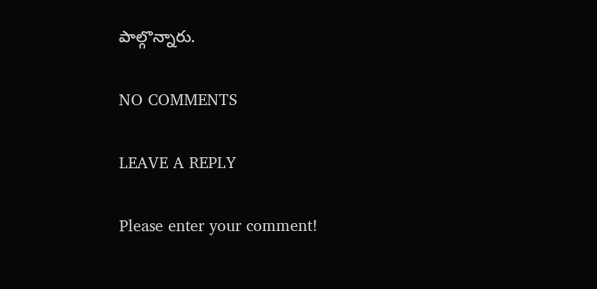పాల్గొన్నారు.

NO COMMENTS

LEAVE A REPLY

Please enter your comment!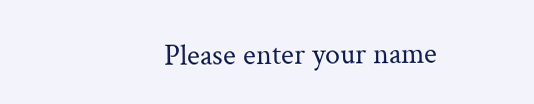Please enter your name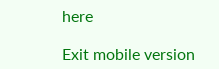here

Exit mobile version